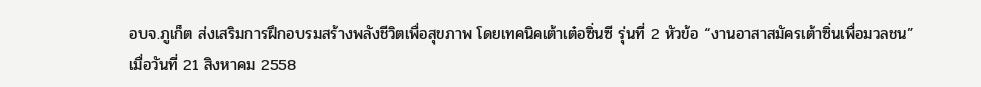อบจ.ภูเก็ต ส่งเสริมการฝึกอบรมสร้างพลังชีวิตเพื่อสุขภาพ โดยเทคนิคเต้าเต๋อซิ่นซี รุ่นที่ 2 หัวข้อ “งานอาสาสมัครเต้าซิ่นเพื่อมวลชน”
เมื่อวันที่ 21 สิงหาคม 2558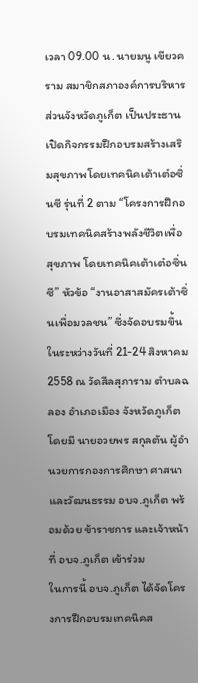เวลา 09.00 น. นายมนู เขียวคราม สมาชิกสภาองค์การบริหารส่วนจังหวัดภูเก็ต เป็นประธานเปิดกิจกรรมฝึกอบรมสร้างเสริมสุขภาพโดยเทคนิคเต้าเต๋อซิ่นซี รุ่นที่ 2 ตาม “โครงการฝึกอบรมเทคนิคสร้างพลังชีวิตเพื่อสุขภาพ โดยเทคนิคเต้าเต๋อซิ่นซี” หัวข้อ “งานอาสาสมัครเต้าซิ่นเพื่อมวลชน” ซึ่งจัดอบรมขึ้นในระหว่างวันที่ 21-24 สิงหาคม 2558 ณ วัดสีลสุภาราม ตำบลฉลอง อำเภอเมือง จังหวัดภูเก็ต โดยมี นายอวยพร สกุลตัน ผู้อำนวยการกองการศึกษา ศาสนาและวัฒนธรรม อบจ.ภูเก็ต พร้อมด้วย ข้าราชการ และเจ้าหน้าที่ อบจ.ภูเก็ต เข้าร่วม
ในการนี้ อบจ.ภูเก็ต ได้จัดโครงการฝึกอบรมเทคนิคส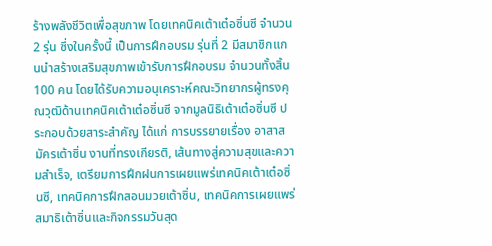ร้างพลังชีวิตเพื่อสุขภาพ โดยเทคนิคเต้าเต๋อซิ่นซี จำนวน 2 รุ่น ซึ่งในครั้งนี้ เป็นการฝึกอบรม รุ่นที่ 2 มีสมาชิกแกนนำสร้างเสริมสุขภาพเข้ารับการฝึกอบรม จำนวนทั้งสิ้น 100 คน โดยได้รับความอนุเคราะห์คณะวิทยากรผู้ทรงคุณวุฒิด้านเทคนิคเต้าเต๋อซิ่นซี จากมูลนิธิเต้าเต๋อซิ่นซี ประกอบด้วยสาระสำคัญ ได้แก่ การบรรยายเรื่อง อาสาสมัครเต้าซิ่น งานที่ทรงเกียรติ, เส้นทางสู่ความสุขและความสำเร็จ, เตรียมการฝึกฝนการเผยแพร่เทคนิคเต้าเต๋อซิ่นซี, เทคนิคการฝึกสอนมวยเต้าซิ่น, เทคนิคการเผยแพร่สมาธิเต้าซิ่นและกิจกรรมวันสุด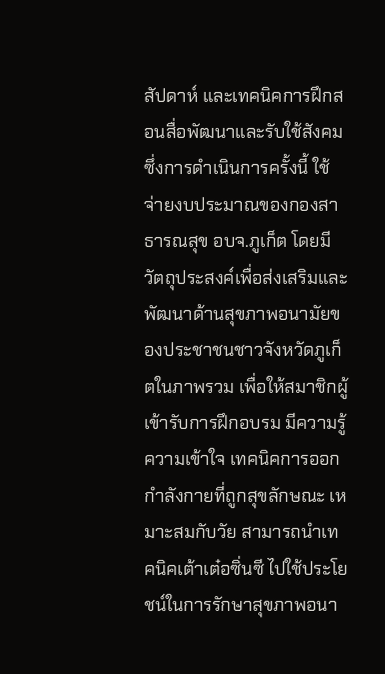สัปดาห์ และเทคนิคการฝึกสอนสื่อพัฒนาและรับใช้สังคม ซึ่งการดำเนินการครั้งนี้ ใช้จ่ายงบประมาณของกองสาธารณสุข อบจ.ภูเก็ต โดยมีวัตถุประสงค์เพื่อส่งเสริมและพัฒนาด้านสุขภาพอนามัยของประชาชนชาวจังหวัดภูเก็ตในภาพรวม เพื่อให้สมาชิกผู้เข้ารับการฝึกอบรม มีความรู้ ความเข้าใจ เทคนิคการออกกำลังกายที่ถูกสุขลักษณะ เหมาะสมกับวัย สามารถนำเทคนิคเต้าเต๋อซิ่นซี ไปใช้ประโยชน์ในการรักษาสุขภาพอนา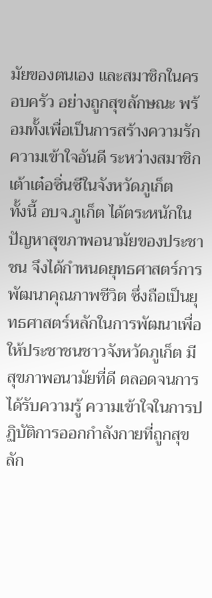มัยของตนเอง และสมาชิกในครอบครัว อย่างถูกสุขลักษณะ พร้อมทั้งเพื่อเป็นการสร้างความรัก ความเข้าใจอันดี ระหว่างสมาชิกเต้าเต๋อซิ่นซีในจังหวัดภูเก็ต
ทั้งนี้ อบจ.ภูเก็ต ได้ตระหนักในปัญหาสุขภาพอนามัยของประชาชน จึงได้กำหนดยุทธศาสตร์การพัฒนาคุณภาพชีวิต ซึ่งถือเป็นยุทธศาสตร์หลักในการพัฒนาเพื่อให้ประชาชนชาวจังหวัดภูเก็ต มีสุขภาพอนามัยที่ดี ตลอดจนการได้รับความรู้ ความเข้าใจในการปฏิบัติการออกกำลังกายที่ถูกสุขลัก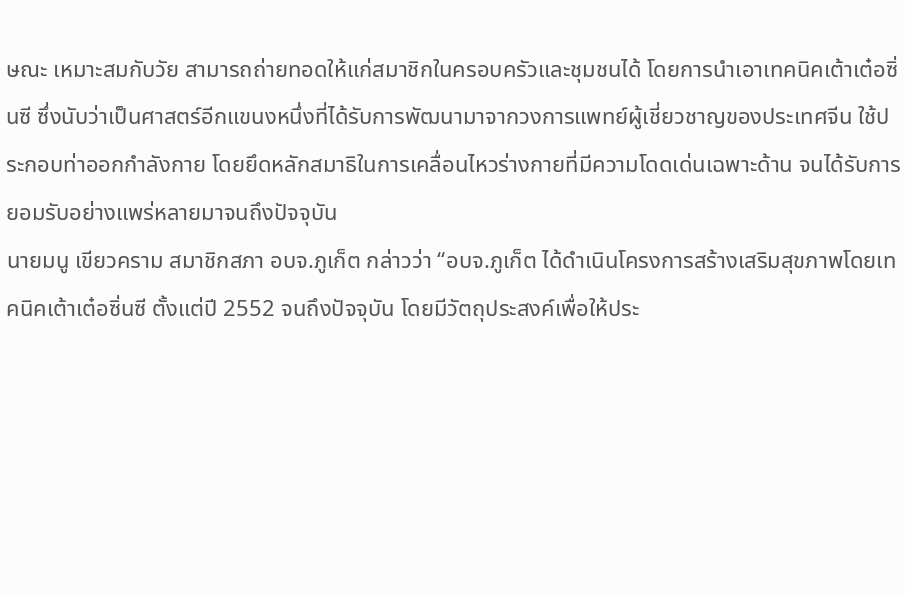ษณะ เหมาะสมกับวัย สามารถถ่ายทอดให้แก่สมาชิกในครอบครัวและชุมชนได้ โดยการนำเอาเทคนิคเต้าเต๋อซิ่นซี ซึ่งนับว่าเป็นศาสตร์อีกแขนงหนึ่งที่ได้รับการพัฒนามาจากวงการแพทย์ผู้เชี่ยวชาญของประเทศจีน ใช้ประกอบท่าออกกำลังกาย โดยยึดหลักสมาธิในการเคลื่อนไหวร่างกายที่มีความโดดเด่นเฉพาะด้าน จนได้รับการยอมรับอย่างแพร่หลายมาจนถึงปัจจุบัน
นายมนู เขียวคราม สมาชิกสภา อบจ.ภูเก็ต กล่าวว่า “อบจ.ภูเก็ต ได้ดำเนินโครงการสร้างเสริมสุขภาพโดยเทคนิคเต้าเต๋อซิ่นซี ตั้งแต่ปี 2552 จนถึงปัจจุบัน โดยมีวัตถุประสงค์เพื่อให้ประ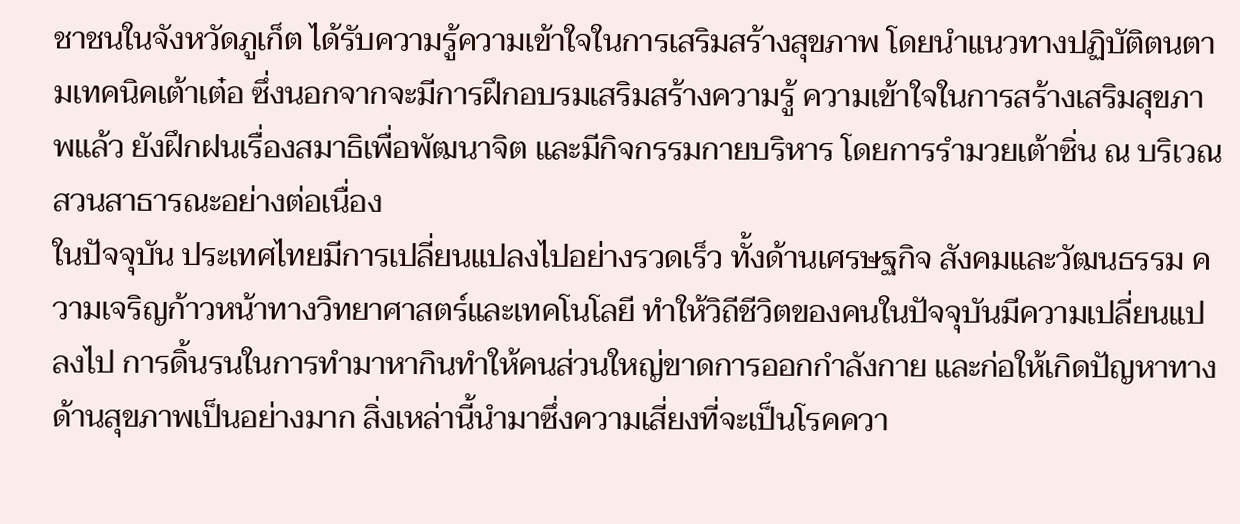ชาชนในจังหวัดภูเก็ต ได้รับความรู้ความเข้าใจในการเสริมสร้างสุขภาพ โดยนำแนวทางปฏิบัติตนตามเทคนิคเต้าเต๋อ ซึ่งนอกจากจะมีการฝึกอบรมเสริมสร้างความรู้ ความเข้าใจในการสร้างเสริมสุขภาพแล้ว ยังฝึกฝนเรื่องสมาธิเพื่อพัฒนาจิต และมีกิจกรรมกายบริหาร โดยการรำมวยเต้าซิ่น ณ บริเวณสวนสาธารณะอย่างต่อเนื่อง
ในปัจจุบัน ประเทศไทยมีการเปลี่ยนแปลงไปอย่างรวดเร็ว ทั้งด้านเศรษฐกิจ สังคมและวัฒนธรรม ความเจริญก้าวหน้าทางวิทยาศาสตร์และเทคโนโลยี ทำให้วิถีชีวิตของคนในปัจจุบันมีความเปลี่ยนแปลงไป การดิ้นรนในการทำมาหากินทำให้คนส่วนใหญ่ขาดการออกกำลังกาย และก่อให้เกิดปัญหาทางด้านสุขภาพเป็นอย่างมาก สิ่งเหล่านี้นำมาซึ่งความเสี่ยงที่จะเป็นโรคควา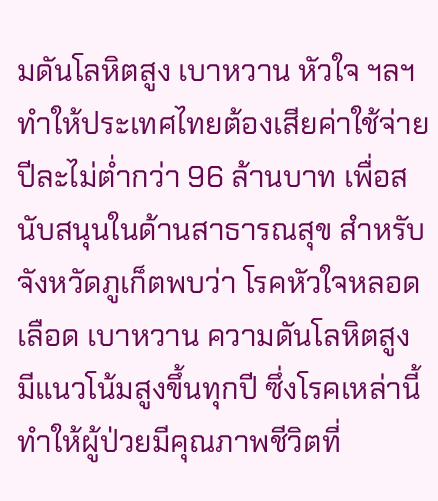มดันโลหิตสูง เบาหวาน หัวใจ ฯลฯ ทำให้ประเทศไทยต้องเสียค่าใช้จ่ายปีละไม่ต่ำกว่า 96 ล้านบาท เพื่อสนับสนุนในด้านสาธารณสุข สำหรับจังหวัดภูเก็ตพบว่า โรคหัวใจหลอดเลือด เบาหวาน ความดันโลหิตสูง มีแนวโน้มสูงขึ้นทุกปี ซึ่งโรคเหล่านี้ทำให้ผู้ป่วยมีคุณภาพชีวิตที่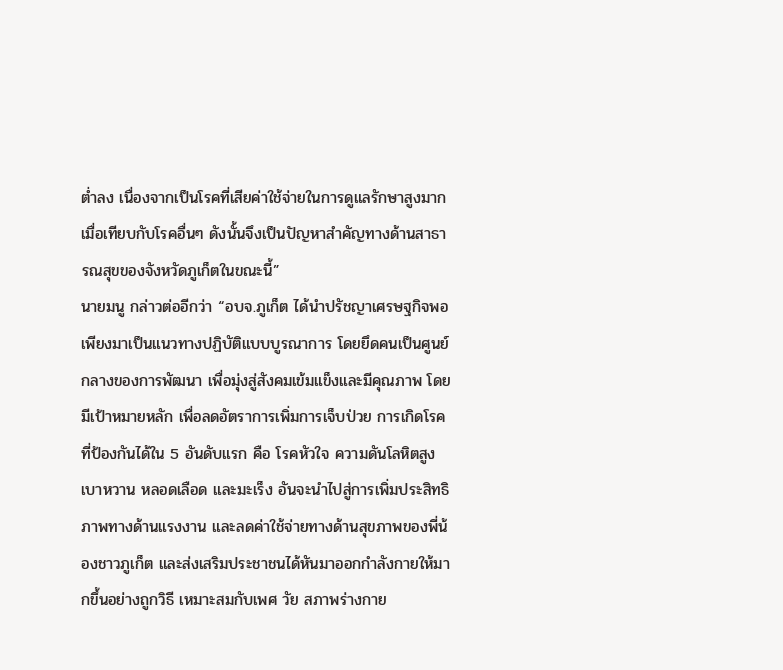ต่ำลง เนื่องจากเป็นโรคที่เสียค่าใช้จ่ายในการดูแลรักษาสูงมาก เมื่อเทียบกับโรคอื่นๆ ดังนั้นจึงเป็นปัญหาสำคัญทางด้านสาธารณสุขของจังหวัดภูเก็ตในขณะนี้”
นายมนู กล่าวต่ออีกว่า “อบจ.ภูเก็ต ได้นำปรัชญาเศรษฐกิจพอเพียงมาเป็นแนวทางปฏิบัติแบบบูรณาการ โดยยึดคนเป็นศูนย์กลางของการพัฒนา เพื่อมุ่งสู่สังคมเข้มแข็งและมีคุณภาพ โดยมีเป้าหมายหลัก เพื่อลดอัตราการเพิ่มการเจ็บป่วย การเกิดโรคที่ป้องกันได้ใน 5 อันดับแรก คือ โรคหัวใจ ความดันโลหิตสูง เบาหวาน หลอดเลือด และมะเร็ง อันจะนำไปสู่การเพิ่มประสิทธิภาพทางด้านแรงงาน และลดค่าใช้จ่ายทางด้านสุขภาพของพี่น้องชาวภูเก็ต และส่งเสริมประชาชนได้หันมาออกกำลังกายให้มากขึ้นอย่างถูกวิธี เหมาะสมกับเพศ วัย สภาพร่างกาย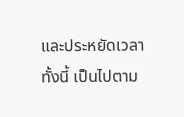และประหยัดเวลา ทั้งนี้ เป็นไปตาม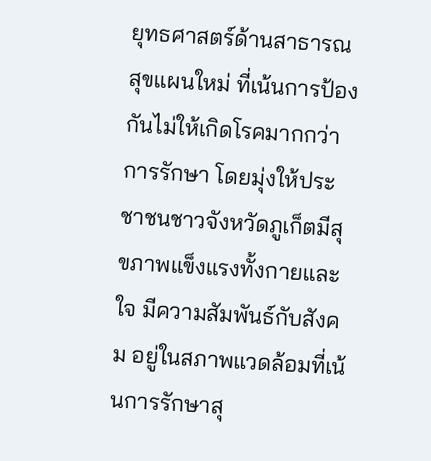ยุทธศาสตร์ด้านสาธารณสุขแผนใหม่ ที่เน้นการป้องกันไม่ให้เกิดโรคมากกว่าการรักษา โดยมุ่งให้ประชาชนชาวจังหวัดภูเก็ตมีสุขภาพแข็งแรงทั้งกายและใจ มีความสัมพันธ์กับสังคม อยู่ในสภาพแวดล้อมที่เน้นการรักษาสุ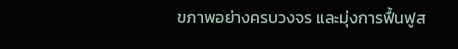ขภาพอย่างครบวงจร และมุ่งการฟื้นฟูส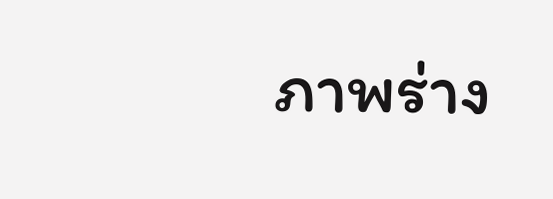ภาพร่าง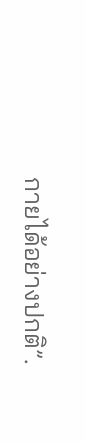กายได้อย่างปกติ”.